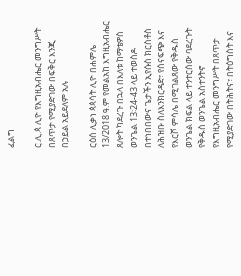ፈልግ

ር.ሊ.ጳ ሊዮ የእግዚአብሔር መንግሥት በጸጥታ የሚያድገው በፍቅር እንጂ በኃይል አይደለም አሉ

ርዕሰ ሊቃነ ጳጳሳት ሊዮ በሐምሌ 13/2018 ዓ.ም የመልአከ እግዚአብሔር ጸሎት ካደረጉ በኋላ በእለቱ ከማቴዎስ ወንጌል 13፡24-43 ላይ ተወስዶ በተነበበውና ጌታችን ኢየሱስ ክርስቶስ ለሕዝቡ ስለእንክርዳድ፣ የሰናፍጭ እና የእርሾ ምሳሌ በሚገልጸው የቅዱስ ወንጌል ክፍል ላይ ተንተርሰው ባደረጉት የቅዱስ ወንጌል አስተንትኖ የእግዚአብሔር መንግሥት በጸጥታ የሚያድገው በትሕትና፣ በትዕግስት እና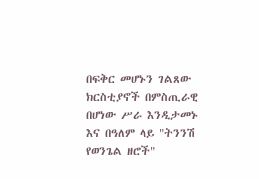በፍቅር መሆኑን ገልጸው ክርስቲያኖች በምስጢራዊ በሆነው ሥራ እንዲታመኑ እና በዓለም ላይ "ትንንሽ የወንጌል ዘሮች"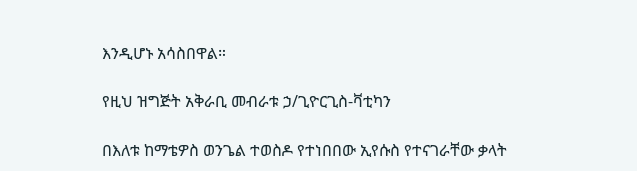እንዲሆኑ አሳስበዋል።

የዚህ ዝግጅት አቅራቢ መብራቱ ኃ/ጊዮርጊስ-ቫቲካን

በእለቱ ከማቴዎስ ወንጌል ተወስዶ የተነበበው ኢየሱስ የተናገራቸው ቃላት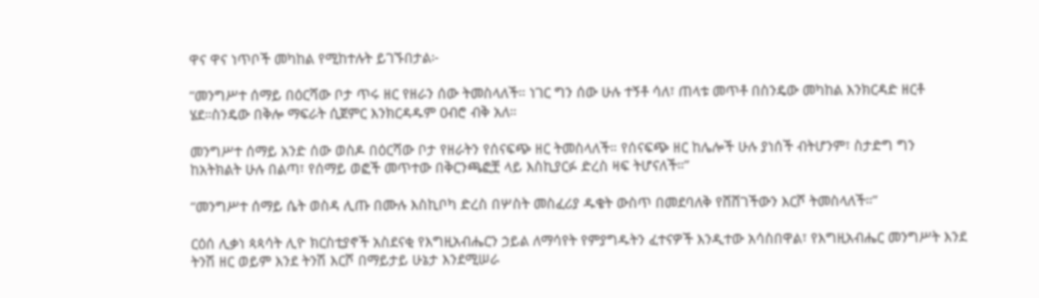ዋና ዋና ነጥቦች መካከል የሚከተሉት ይገኙበታል፦

“መንግሥተ ሰማይ በዕርሻው ቦታ ጥሩ ዘር የዘራን ሰው ትመስላለች። ነገር ግን ሰው ሁሉ ተኝቶ ሳለ፣ ጠላቱ መጥቶ በስንዴው መካከል እንክርዳድ ዘርቶ ሄደ።ስንዴው በቅሎ ማፍራት ሲጀምር እንክርዳዱም ዐብሮ ብቅ አለ።

መንግሥተ ሰማይ አንድ ሰው ወስዶ በዕርሻው ቦታ የዘራትን የሰናፍጭ ዘር ትመስላለች። የሰናፍጭ ዘር ከሌሎች ሁሉ ያነሰች ብትሆንም፣ ስታድግ ግን ከአትክልት ሁሉ በልጣ፣ የሰማይ ወፎች መጥተው በቅርንጫፎቿ ላይ እስኪያርፉ ድረስ ዛፍ ትሆናለች።”

“መንግሥተ ሰማይ ሴት ወስዳ ሊጡ በሙሉ እስኪቦካ ድረስ በሦስት መስፈሪያ ዱቄት ውስጥ በመደባለቅ የሸሸገችውን እርሾ ትመስላለች።”

ርዕሰ ሊቃነ ጳጳሳት ሊዮ ክርስቲያኖች አስደናቂ የእግዚአብሔርን ኃይል ለማሳየት የምያግዱትን ፈተናዎች እንዲተው አሳስበዋል፣ የእግዚአብሔር መንግሥት እንደ ትንሽ ዘር ወይም እንደ ትንሽ እርሾ በማይታይ ሁኔታ እንደሚሠራ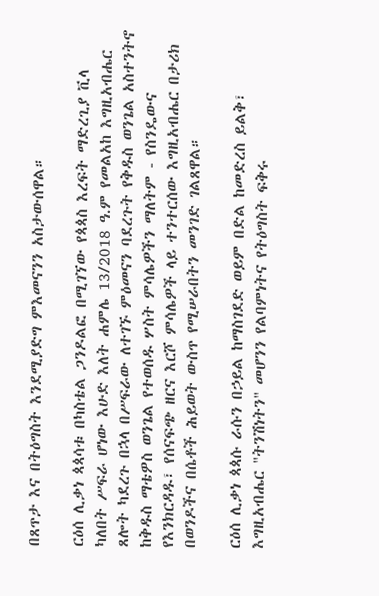በጸጥታ እና በትዕግስት እንደሚያድግ ምእመናንን አስታውሰዋል።

ርዕሰ ሊቃነ ጳጳሳቱ በካስቴል ጋንዶልፎ በሚገኘው የጳጳስ እረፍት ማድረጊያ ቪላ ካለበት ሥፍራ ሆነው እሁድ እለት ሐምሌ 13/2018 ዓ.ም የመልአከ እግዚአብሔር ጸሎት ካደረጉ በኋላ በሥፍራው ለተገኙ ምዕመናን ባደረጉት የቅዱስ ወንጌል አስተንትኖ ከቅዱስ ማቴዎስ ወንጌል የተወሰዱ ሦስት ምሳሌዎችን ማለትም - የስንዴውና የእንክርዳዱ፣ የሰናፍጭ ዘርና እርሾ ምሳሌዎች ላይ ተንተርሰው እግዚአብሔር በታሪክ በወንዶችና በሴቶች ሕይወት ውስጥ የሚሠራበትን መንገድ ገልጸዋል።

ርዕሰ ሊቃነ ጳጳሱ ራሱን በኃይል ከማስገደድ ወይም በድል ከመድረስ ይልቅ፣ እግዚአብሔር "ትንሽነትን" መሆንን የልባምነትና የትዕግስት ፍቅሩ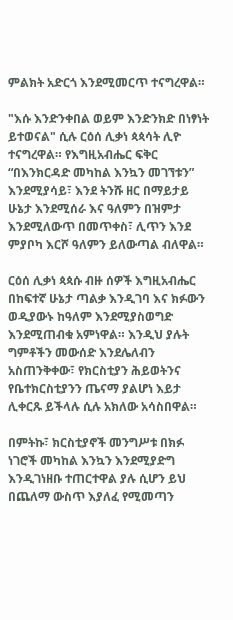ምልክት አድርጎ እንደሚመርጥ ተናግረዋል።

"እሱ እንድንቀበል ወይም እንድንክድ በነፃነት ይተወናል" ሲሉ ርዕሰ ሊቃነ ጳጳሳት ሊዮ ተናግረዋል። የእግዚአብሔር ፍቅር “በእንክርዳድ መካከል እንኳን መገኘቱን” እንደሚያሳይ፣ እንደ ትንሹ ዘር በማይታይ ሁኔታ እንደሚሰራ እና ዓለምን በዝምታ እንደሚለውጥ በመጥቀስ፣ ሊጥን እንደ ምያቦካ እርሾ ዓለምን ይለውጣል ብለዋል።

ርዕሰ ሊቃነ ጳጳሱ ብዙ ሰዎች እግዚአብሔር በከፍተኛ ሁኔታ ጣልቃ እንዲገባ እና ክፉውን ወዲያውኑ ከዓለም እንደሚያስወግድ እንደሚጠብቁ አምነዋል። እንዲህ ያሉት ግምቶችን መውሰድ እንደሌለብን አስጠንቅቀው፣ የክርስቲያን ሕይወትንና የቤተክርስቲያንን ጤናማ ያልሆነ እይታ ሊቀርጹ ይችላሉ ሲሉ አክለው አሳስበዋል።

በምትኩ፣ ክርስቲያኖች መንግሥቱ በክፉ ነገሮች መካከል እንኳን እንደሚያድግ እንዲገነዘቡ ተጠርተዋል ያሉ ሲሆን ይህ በጨለማ ውስጥ እያለፈ የሚመጣን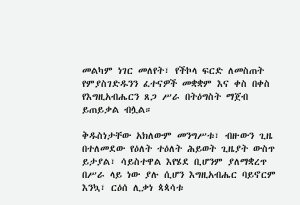መልካም ነገር መለየት፣ የችኮላ ፍርድ ለመስጠት የምያስገድዱንን ፈተናዎች መቋቋም እና ቀስ በቀስ የእግዚአብሔርን ጸጋ ሥራ በትዕግስት ማጀብ ይጠይቃል ብሏል።

ቅዱስነታቸው አክለውም መንግሥቱ፣ ብዙውን ጊዜ በተለመደው የዕለት ተዕለት ሕይወት ጊዜያት ውስጥ ይታያል፣ ሳይስተዋል እየሄደ ቢሆንም ያለማቋረጥ በሥራ ላይ ነው ያሉ ሲሆን እግዚአብሔር ባይኖርም እንኳ፣ ርዕሰ ሊቃነ ጳጳሳቱ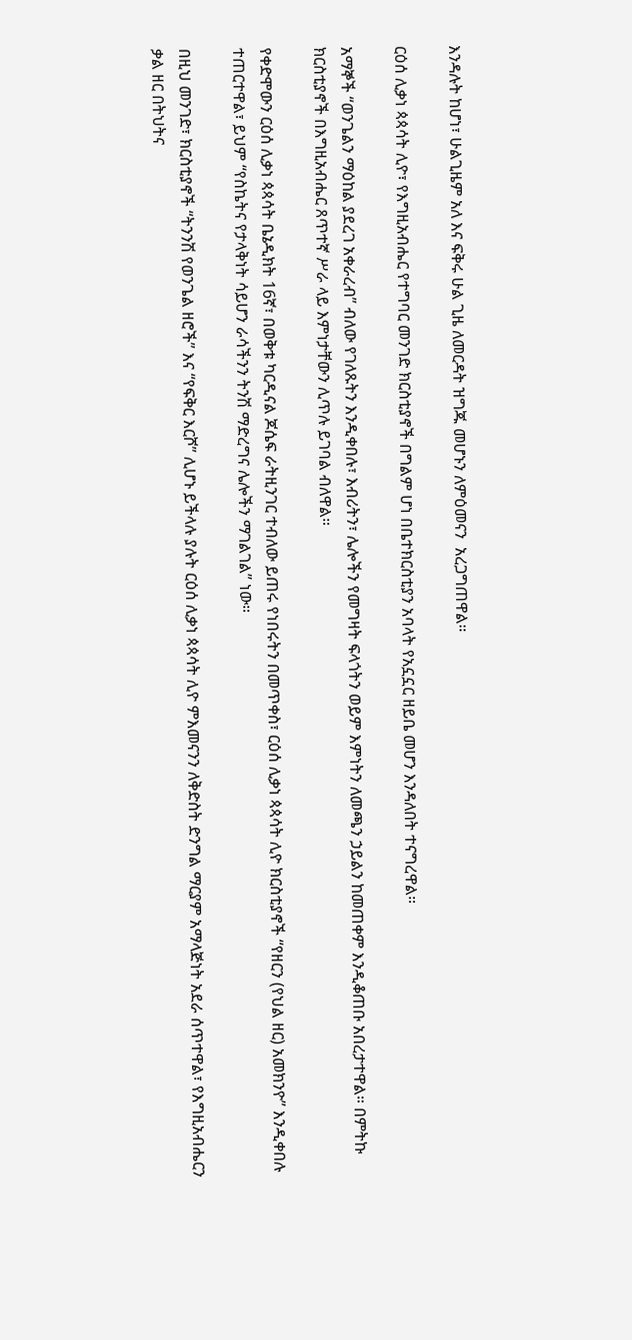እንዳሉት ከሆነ፣ ሁልጊዜም አለ እና ፍቅሩ ሁል ጊዜ ለመርዳት ዝግጁ መሆኑን ለምዕመናን  አረጋግጠዋል።

ርዕሰ ሊቃነ ጳጳሳት ሊዮ፣ የእግዚአብሔር የተግባር መንገድ ክርስቲያኖች በግልም ሆነ በቤተክርስቲያን አባላት የአኗኗር ዘይቤ መሆን እንዳለበት ተናግረዋል።

አማኞች “ወንጌልን ማዕከል ያደረገ አቀራረብ” ብለው የገለጹትን እንዲቀበሉ፣ እብሪትን፣ ሌሎችን የመግዛት ፍላጎትን ወይም እምነትን ለመጫን ኃይልን ከመጠቀም እንዲቆጠቡ አበረታተዋል። በምትኩ ክርስቲያኖች በእግዚአብሔር ጸጥተኛ ሥራ ላይ እምነታቸውን ሊጥሉ ይገባል ብለዋል።

የቀድሞውን ርዕሰ ሊቃነ ጳጳሳት ቤኔዲክት 16ኛ፣ በወቅቱ ካርዲናል ጆሴፍ ራትዚንገር ተብለው ይጠሩ የነበሩትን በመጥቀስ፣ ርዕሰ ሊቃነ ጳጳሳት ሊዮ ክርስቲያኖች “የዘርን (የህል ዘር) አመክንዮ” እንዲቀበሉ ተጠርተዋል፣ ይህም “የስኬትና የታላቅነት ሳይሆን ራሳችንን ትንሽ ማድረግና ሌሎችን ማገልገል” ነው።

በዚህ መንገድ፣ ክርስቲያኖች “ትንንሽ የወንጌል ዘሮች” እና “የፍቅር እርሾ” ሊሆኑ ይችላሉ ያሉት ርዕሰ ሊቃነ ጳጳሳት ሊዮ ምእመናንን ለቅድስት ድንግል ማርያም አማላጅነት አደራ ሰጥተዋል፣ የእግዚአብሔርን ቃል ዘር በትህትና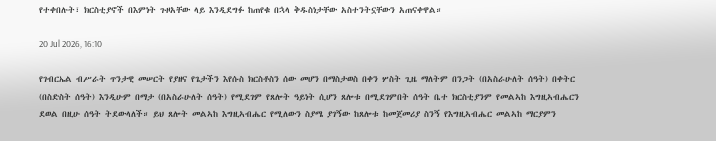የተቀበሉት፣ ክርስቲያኖች በእምነት ጉዞአቸው ላይ እንዲደግፉ ከጠየቁ በኋላ ቅዱስነታቸው አስተንትኗቸውን አጠናቀዋል።

20 Jul 2026, 16:10

የገብርኤል ብሥራት ጥንታዊ መሠርት የያዘና የጌታችን እየሱስ ክርስቶስን ሰው መሆን በማስታወስ በቀን ሦስት ጊዜ ማለትም በንጋት (በአስራሁለት ሰዓት) በቀትር (በስድስት ሰዓት) እንዲሁም በማታ (በአስራሁለት ሰዓት) የሚደገም የጸሎት ዓይነት ሲሆን ጸሎቱ በሚደገምበት ሰዓት ቤተ ክርስቲያንም የመልኣከ እግዚኣብሔርን ደወል በዚሁ ሰዓት ትደውላለች። ይህ ጸሎት መልኣከ እግዚኣብሔር የሚለውን ስያሜ ያገኝው ከጸሎቱ ከመጀመሪያ ስንኝ የእግዚኣብሔር መልኣከ ማርያምን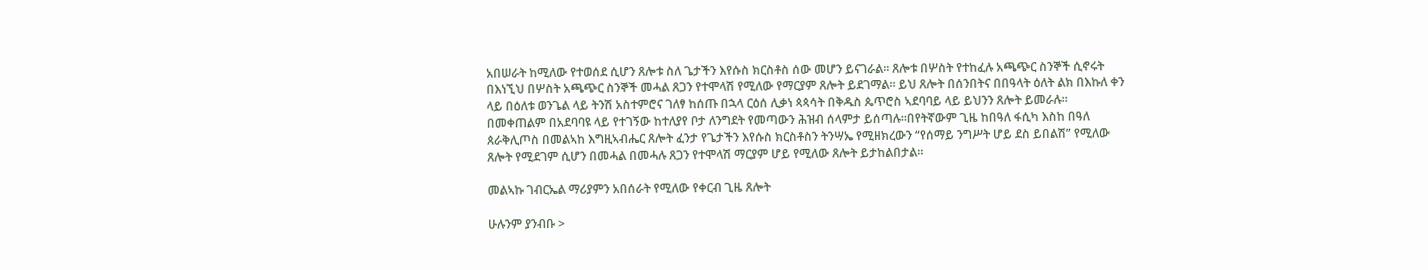አበሠራት ከሚለው የተወሰደ ሲሆን ጸሎቱ ስለ ጌታችን እየሱስ ክርስቶስ ሰው መሆን ይናገራል። ጸሎቱ በሦስት የተከፈሉ አጫጭር ስንኞች ሲኖሩት በእነኚህ በሦስት አጫጭር ስንኞች መሓል ጸጋን የተሞላሽ የሚለው የማርያም ጸሎት ይደገማል። ይህ ጸሎት በሰንበትና በበዓላት ዕለት ልክ በእኩለ ቀን ላይ በዕለቱ ወንጌል ላይ ትንሽ አስተምሮና ገለፃ ከሰጡ በኋላ ርዕሰ ሊቃነ ጳጳሳት በቅዱስ ጴጥሮስ ኣደባባይ ላይ ይህንን ጸሎት ይመራሉ። በመቀጠልም በአደባባዩ ላይ የተገኝው ከተለያየ ቦታ ለንግደት የመጣውን ሕዝብ ሰላምታ ይሰጣሉ።በየትኛውም ጊዜ ከበዓለ ፋሲካ እስከ በዓለ ጰራቅሊጦስ በመልኣከ እግዚኣብሔር ጸሎት ፈንታ የጌታችን እየሱስ ክርስቶስን ትንሣኤ የሚዘክረውን “የሰማይ ንግሥት ሆይ ደስ ይበልሽ” የሚለው ጸሎት የሚደገም ሲሆን በመሓል በመሓሉ ጸጋን የተሞላሽ ማርያም ሆይ የሚለው ጸሎት ይታከልበታል።

መልኣኩ ገብርኤል ማሪያምን አበሰራት የሚለው የቀርብ ጊዜ ጸሎት

ሁሉንም ያንብቡ >